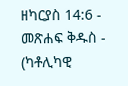ዘካርያስ 14:6 - መጽሐፍ ቅዱስ - (ካቶሊካዊ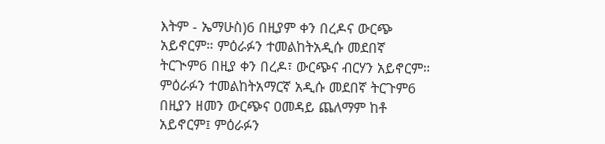እትም - ኤማሁስ)6 በዚያም ቀን በረዶና ውርጭ አይኖርም። ምዕራፉን ተመልከትአዲሱ መደበኛ ትርጒም6 በዚያ ቀን በረዶ፣ ውርጭና ብርሃን አይኖርም። ምዕራፉን ተመልከትአማርኛ አዲሱ መደበኛ ትርጉም6 በዚያን ዘመን ውርጭና ዐመዳይ ጨለማም ከቶ አይኖርም፤ ምዕራፉን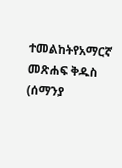ተመልከትየአማርኛ መጽሐፍ ቅዱስ (ሰማንያ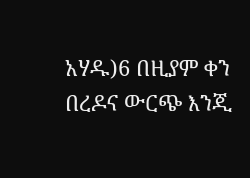አሃዱ)6 በዚያም ቀን በረዶና ውርጭ እንጂ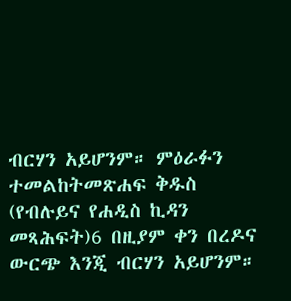ብርሃን አይሆንም። ምዕራፉን ተመልከትመጽሐፍ ቅዱስ (የብሉይና የሐዲስ ኪዳን መጻሕፍት)6 በዚያም ቀን በረዶና ውርጭ እንጂ ብርሃን አይሆንም።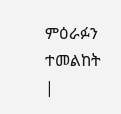ምዕራፉን ተመልከት |